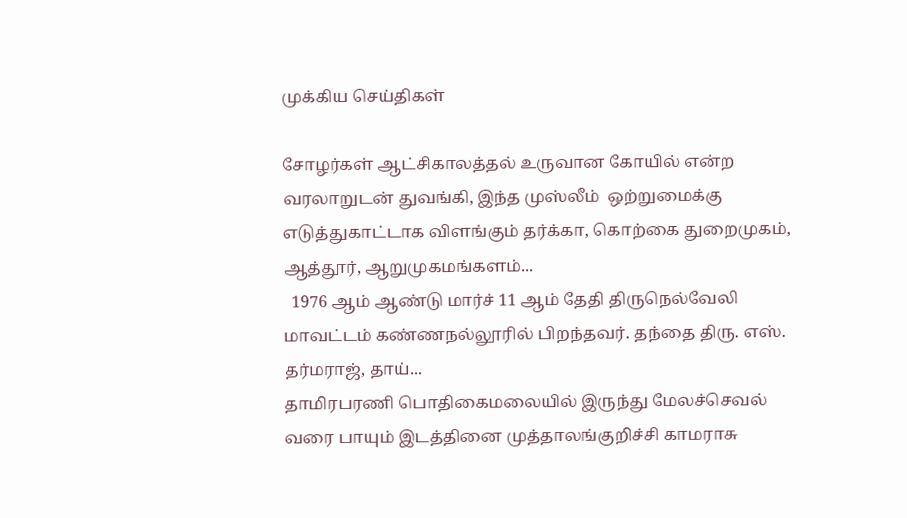முக்கிய செய்திகள்

சோழர்கள் ஆட்சிகாலத்தல் உருவான கோயில் என்ற வரலாறுடன் துவங்கி, இந்த முஸ்லீம்  ஒற்றுமைக்கு எடுத்துகாட்டாக விளங்கும் தர்க்கா, கொற்கை துறைமுகம்,  ஆத்தூர், ஆறுமுகமங்களம்...
  1976 ஆம் ஆண்டு மார்ச் 11 ஆம் தேதி திருநெல்வேலி மாவட்டம் கண்ணநல்லூரில் பிறந்தவர். தந்தை திரு. எஸ். தர்மராஜ், தாய்...
தாமிரபரணி பொதிகைமலையில் இருந்து மேலச்செவல் வரை பாயும் இடத்தினை முத்தாலங்குறிச்சி காமராசு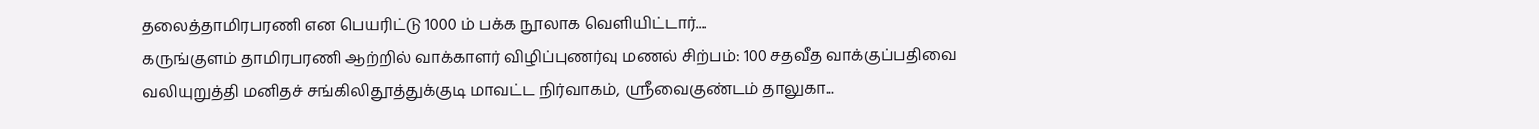தலைத்தாமிரபரணி என பெயரிட்டு 1000 ம் பக்க நூலாக வெளியிட்டார்....
கருங்குளம் தாமிரபரணி ஆற்றில் வாக்காளர் விழிப்புணர்வு மணல் சிற்பம்: 100 சதவீத வாக்குப்பதிவை வலியுறுத்தி மனிதச் சங்கிலிதூத்துக்குடி மாவட்ட நிர்வாகம், ஸ்ரீவைகுண்டம் தாலுகா...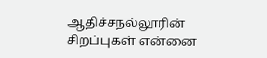ஆதிச்சநல்லூரின் சிறப்புகள் என்னை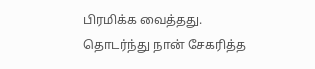பிரமிக்க வைத்தது. தொடர்ந்து நான் சேகரித்த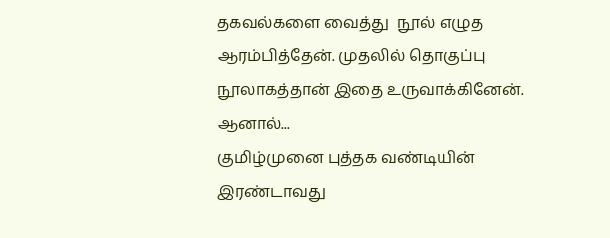தகவல்களை வைத்து  நூல் எழுத ஆரம்பித்தேன். முதலில் தொகுப்பு நூலாகத்தான் இதை உருவாக்கினேன். ஆனால்...
குமிழ்முனை புத்தக வண்டியின் இரண்டாவது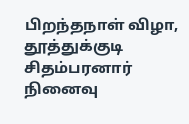பிறந்தநாள் விழா, தூத்துக்குடி சிதம்பரனார் நினைவு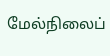மேல்நிலைப்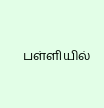பள்ளியில்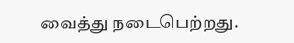வைத்து நடைபெற்றது.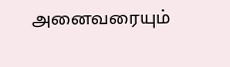அனைவரையும்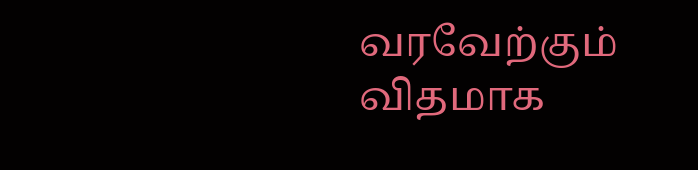வரவேற்கும் விதமாக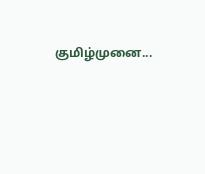குமிழ்முனை...